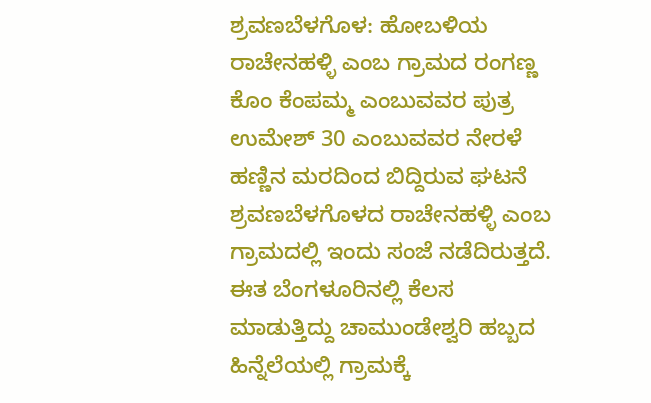ಶ್ರವಣಬೆಳಗೊಳ: ಹೋಬಳಿಯ ರಾಚೇನಹಳ್ಳಿ ಎಂಬ ಗ್ರಾಮದ ರಂಗಣ್ಣ ಕೊಂ ಕೆಂಪಮ್ಮ ಎಂಬುವವರ ಪುತ್ರ ಉಮೇಶ್ 30 ಎಂಬುವವರ ನೇರಳೆ ಹಣ್ಣಿನ ಮರದಿಂದ ಬಿದ್ದಿರುವ ಘಟನೆ ಶ್ರವಣಬೆಳಗೊಳದ ರಾಚೇನಹಳ್ಳಿ ಎಂಬ ಗ್ರಾಮದಲ್ಲಿ ಇಂದು ಸಂಜೆ ನಡೆದಿರುತ್ತದೆ.
ಈತ ಬೆಂಗಳೂರಿನಲ್ಲಿ ಕೆಲಸ ಮಾಡುತ್ತಿದ್ದು ಚಾಮುಂಡೇಶ್ವರಿ ಹಬ್ಬದ ಹಿನ್ನೆಲೆಯಲ್ಲಿ ಗ್ರಾಮಕ್ಕೆ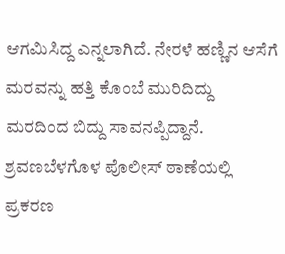ಆಗಮಿಸಿದ್ದ ಎನ್ನಲಾಗಿದೆ. ನೇರಳೆ ಹಣ್ಣಿನ ಆಸೆಗೆ ಮರವನ್ನು ಹತ್ತಿ ಕೊಂಬೆ ಮುರಿದಿದ್ದು ಮರದಿಂದ ಬಿದ್ದು ಸಾವನಪ್ಪಿದ್ದಾನೆ.
ಶ್ರವಣಬೆಳಗೊಳ ಪೊಲೀಸ್ ಠಾಣೆಯಲ್ಲಿ ಪ್ರಕರಣ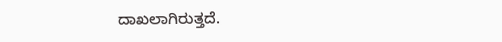ದಾಖಲಾಗಿರುತ್ತದೆ.